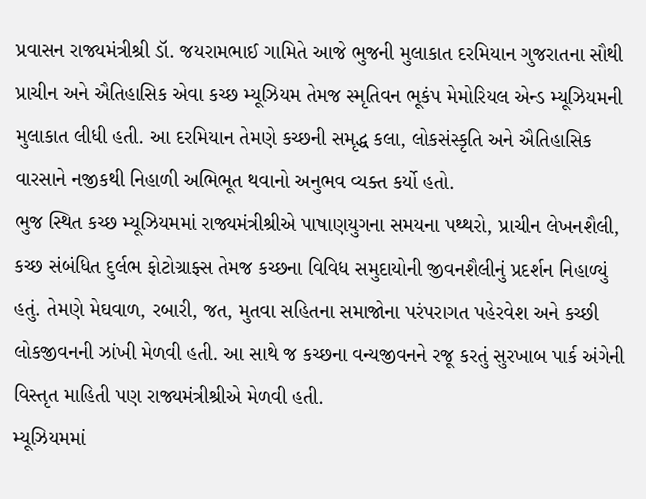પ્રવાસન રાજ્યમંત્રીશ્રી ડૉ. જયરામભાઈ ગામિતે આજે ભુજની મુલાકાત દરમિયાન ગુજરાતના સૌથી પ્રાચીન અને ઐતિહાસિક એવા કચ્છ મ્યૂઝિયમ તેમજ સ્મૃતિવન ભૂકંપ મેમોરિયલ એન્ડ મ્યૂઝિયમની મુલાકાત લીધી હતી. આ દરમિયાન તેમણે કચ્છની સમૃદ્ધ કલા, લોકસંસ્કૃતિ અને ઐતિહાસિક વારસાને નજીકથી નિહાળી અભિભૂત થવાનો અનુભવ વ્યક્ત કર્યો હતો.
ભુજ સ્થિત કચ્છ મ્યૂઝિયમમાં રાજ્યમંત્રીશ્રીએ પાષાણયુગના સમયના પથ્થરો, પ્રાચીન લેખનશૈલી, કચ્છ સંબંધિત દુર્લભ ફોટોગ્રાફ્સ તેમજ કચ્છના વિવિધ સમુદાયોની જીવનશૈલીનું પ્રદર્શન નિહાળ્યું હતું. તેમણે મેઘવાળ, રબારી, જત, મુતવા સહિતના સમાજોના પરંપરાગત પહેરવેશ અને કચ્છી લોકજીવનની ઝાંખી મેળવી હતી. આ સાથે જ કચ્છના વન્યજીવનને રજૂ કરતું સુરખાબ પાર્ક અંગેની વિસ્તૃત માહિતી પણ રાજ્યમંત્રીશ્રીએ મેળવી હતી.
મ્યૂઝિયમમાં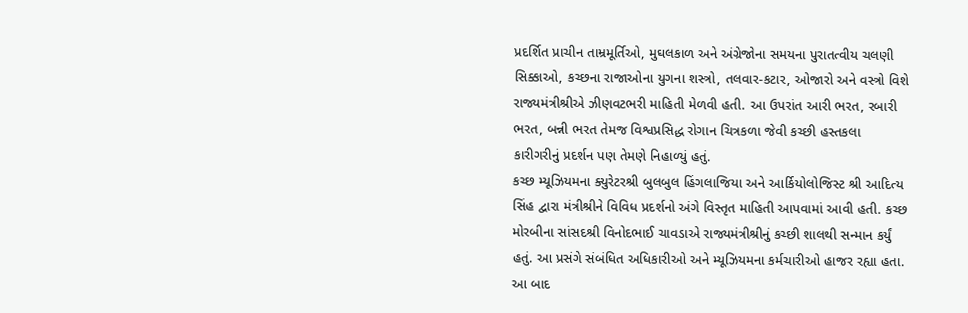પ્રદર્શિત પ્રાચીન તામ્રમૂર્તિઓ, મુઘલકાળ અને અંગ્રેજોના સમયના પુરાતત્વીય ચલણી સિક્કાઓ, કચ્છના રાજાઓના યુગના શસ્ત્રો, તલવાર-કટાર, ઓજારો અને વસ્ત્રો વિશે રાજ્યમંત્રીશ્રીએ ઝીણવટભરી માહિતી મેળવી હતી. આ ઉપરાંત આરી ભરત, રબારી ભરત, બન્ની ભરત તેમજ વિશ્વપ્રસિદ્ધ રોગાન ચિત્રકળા જેવી કચ્છી હસ્તકલા કારીગરીનું પ્રદર્શન પણ તેમણે નિહાળ્યું હતું.
કચ્છ મ્યૂઝિયમના ક્યુરેટરશ્રી બુલબુલ હિંગલાજિયા અને આર્કિયોલોજિસ્ટ શ્રી આદિત્ય સિંહ દ્વારા મંત્રીશ્રીને વિવિધ પ્રદર્શનો અંગે વિસ્તૃત માહિતી આપવામાં આવી હતી. કચ્છ મોરબીના સાંસદશ્રી વિનોદભાઈ ચાવડાએ રાજ્યમંત્રીશ્રીનું કચ્છી શાલથી સન્માન કર્યું હતું. આ પ્રસંગે સંબંધિત અધિકારીઓ અને મ્યૂઝિયમના કર્મચારીઓ હાજર રહ્યા હતા.
આ બાદ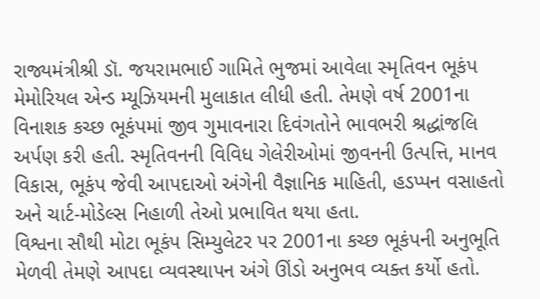રાજ્યમંત્રીશ્રી ડૉ. જયરામભાઈ ગામિતે ભુજમાં આવેલા સ્મૃતિવન ભૂકંપ મેમોરિયલ એન્ડ મ્યૂઝિયમની મુલાકાત લીધી હતી. તેમણે વર્ષ 2001ના વિનાશક કચ્છ ભૂકંપમાં જીવ ગુમાવનારા દિવંગતોને ભાવભરી શ્રદ્ધાંજલિ અર્પણ કરી હતી. સ્મૃતિવનની વિવિધ ગેલેરીઓમાં જીવનની ઉત્પત્તિ, માનવ વિકાસ, ભૂકંપ જેવી આપદાઓ અંગેની વૈજ્ઞાનિક માહિતી, હડપ્પન વસાહતો અને ચાર્ટ-મોડેલ્સ નિહાળી તેઓ પ્રભાવિત થયા હતા.
વિશ્વના સૌથી મોટા ભૂકંપ સિમ્યુલેટર પર 2001ના કચ્છ ભૂકંપની અનુભૂતિ મેળવી તેમણે આપદા વ્યવસ્થાપન અંગે ઊંડો અનુભવ વ્યક્ત કર્યો હતો.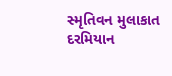સ્મૃતિવન મુલાકાત દરમિયાન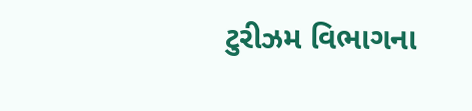ટુરીઝમ વિભાગના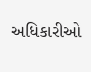અધિકારીઓ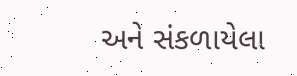અને સંકળાયેલા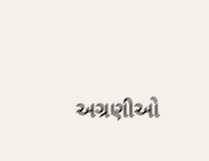અગ્રણીઓ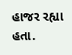હાજર રહ્યા હતા.